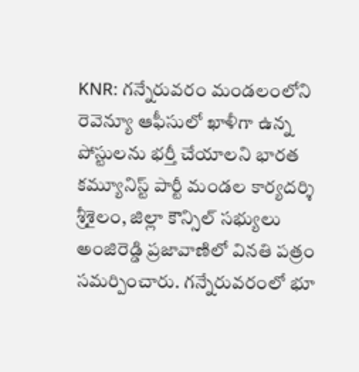KNR: గన్నేరువరం మండలంలోని రెవెన్యూ ఆఫీసులో ఖాళీగా ఉన్న పోస్టులను భర్తీ చేయాలని భారత కమ్యూనిస్ట్ పార్టీ మండల కార్యదర్శి శ్రీశైలం, జిల్లా కౌన్సిల్ సభ్యులు అంజిరెడ్డి ప్రజావాణిలో వినతి పత్రం సమర్పించారు. గన్నేరువరంలో భూ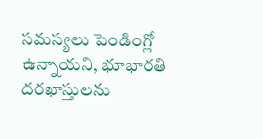సమస్యలు పెండింగ్లో ఉన్నాయని, భూభారతి దరఖాస్తులను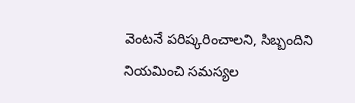వెంటనే పరిష్కరించాలని, సిబ్బందిని నియమించి సమస్యల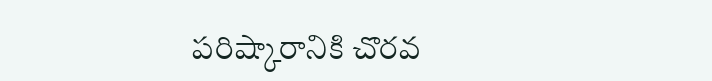పరిష్కారానికి చొరవ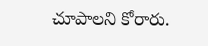చూపాలని కోరారు.